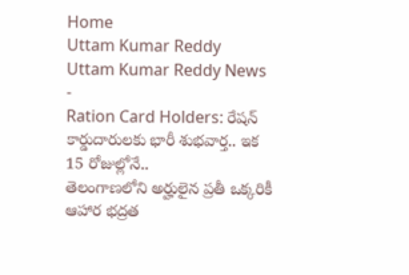Home
Uttam Kumar Reddy
Uttam Kumar Reddy News
-
Ration Card Holders: రేషన్ కార్డుదారులకు భారీ శుభవార్త.. ఇక 15 రోజుల్లోనే..
తెలంగాణలోని అర్హులైన ప్రతీ ఒక్కరికీ ఆహార భద్రత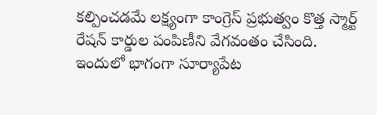కల్పించడమే లక్ష్యంగా కాంగ్రెస్ ప్రభుత్వం కొత్త స్మార్ట్ రేషన్ కార్డుల పంపిణీని వేగవంతం చేసింది. ఇందులో భాగంగా సూర్యాపేట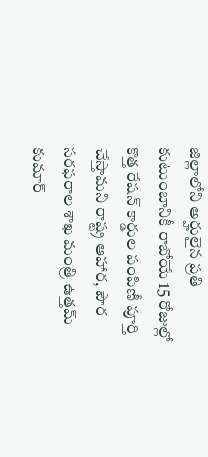జిల్లాలోని అర్హులైన ప్రతి కుటుంబానికీ రాబోయే 15 రోజుల్లో కొత్త రేషన్ కార్డుల పంపిణీ పూర్తి చేస్తామని రాష్ట్ర ఆహార, పౌర సరఫరాల శాఖ మంత్రి ఉత్తమ్ కుమార్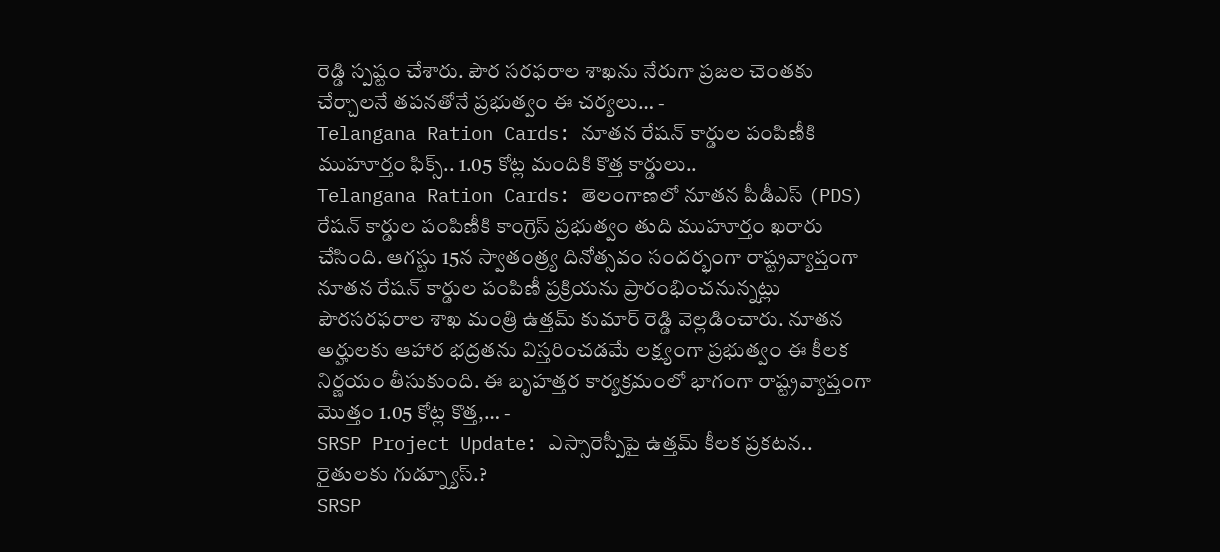రెడ్డి స్పష్టం చేశారు. పౌర సరఫరాల శాఖను నేరుగా ప్రజల చెంతకు చేర్చాలనే తపనతోనే ప్రభుత్వం ఈ చర్యలు… -
Telangana Ration Cards: నూతన రేషన్ కార్డుల పంపిణీకి ముహూర్తం ఫిక్స్.. 1.05 కోట్ల మందికి కొత్త కార్డులు..
Telangana Ration Cards: తెలంగాణలో నూతన పీడీఎస్ (PDS) రేషన్ కార్డుల పంపిణీకి కాంగ్రెస్ ప్రభుత్వం తుది ముహూర్తం ఖరారు చేసింది. ఆగస్టు 15న స్వాతంత్ర్య దినోత్సవం సందర్భంగా రాష్ట్రవ్యాప్తంగా నూతన రేషన్ కార్డుల పంపిణీ ప్రక్రియను ప్రారంభించనున్నట్లు పౌరసరఫరాల శాఖ మంత్రి ఉత్తమ్ కుమార్ రెడ్డి వెల్లడించారు. నూతన అర్హులకు ఆహార భద్రతను విస్తరించడమే లక్ష్యంగా ప్రభుత్వం ఈ కీలక నిర్ణయం తీసుకుంది. ఈ బృహత్తర కార్యక్రమంలో భాగంగా రాష్ట్రవ్యాప్తంగా మొత్తం 1.05 కోట్ల కొత్త,… -
SRSP Project Update: ఎస్సారెస్పీపై ఉత్తమ్ కీలక ప్రకటన.. రైతులకు గుడ్న్యూస్.?
SRSP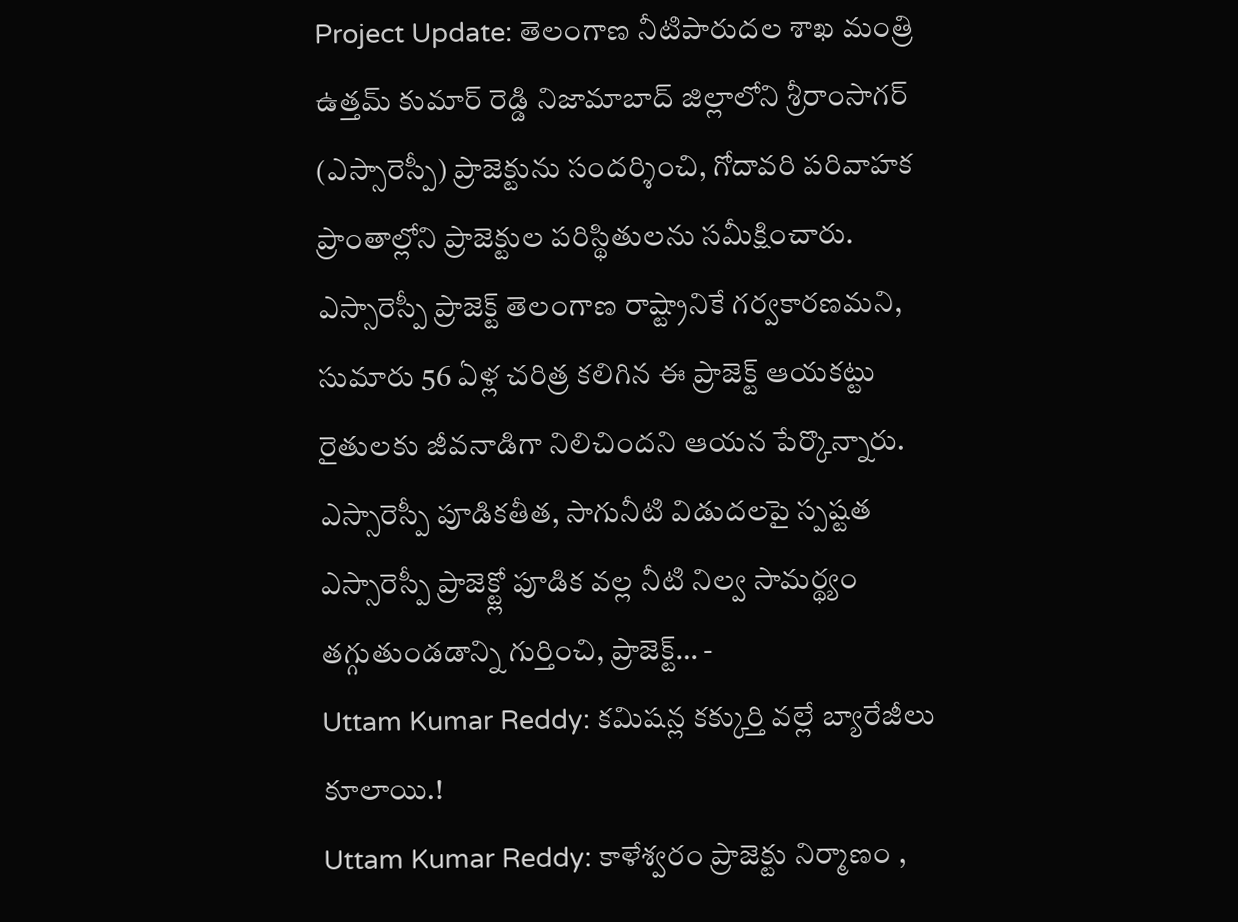Project Update: తెలంగాణ నీటిపారుదల శాఖ మంత్రి ఉత్తమ్ కుమార్ రెడ్డి నిజామాబాద్ జిల్లాలోని శ్రీరాంసాగర్ (ఎస్సారెస్పీ) ప్రాజెక్టును సందర్శించి, గోదావరి పరివాహక ప్రాంతాల్లోని ప్రాజెక్టుల పరిస్థితులను సమీక్షించారు. ఎస్సారెస్పీ ప్రాజెక్ట్ తెలంగాణ రాష్ట్రానికే గర్వకారణమని, సుమారు 56 ఏళ్ల చరిత్ర కలిగిన ఈ ప్రాజెక్ట్ ఆయకట్టు రైతులకు జీవనాడిగా నిలిచిందని ఆయన పేర్కొన్నారు. ఎస్సారెస్పీ పూడికతీత, సాగునీటి విడుదలపై స్పష్టత ఎస్సారెస్పీ ప్రాజెక్ట్లో పూడిక వల్ల నీటి నిల్వ సామర్థ్యం తగ్గుతుండడాన్ని గుర్తించి, ప్రాజెక్ట్… -
Uttam Kumar Reddy: కమిషన్ల కక్కుర్తి వల్లే బ్యారేజీలు కూలాయి.!
Uttam Kumar Reddy: కాళేశ్వరం ప్రాజెక్టు నిర్మాణం ,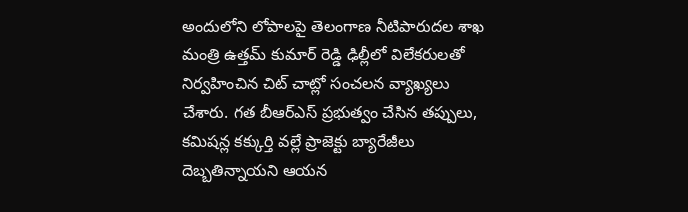అందులోని లోపాలపై తెలంగాణ నీటిపారుదల శాఖ మంత్రి ఉత్తమ్ కుమార్ రెడ్డి ఢిల్లీలో విలేకరులతో నిర్వహించిన చిట్ చాట్లో సంచలన వ్యాఖ్యలు చేశారు. గత బీఆర్ఎస్ ప్రభుత్వం చేసిన తప్పులు, కమిషన్ల కక్కుర్తి వల్లే ప్రాజెక్టు బ్యారేజీలు దెబ్బతిన్నాయని ఆయన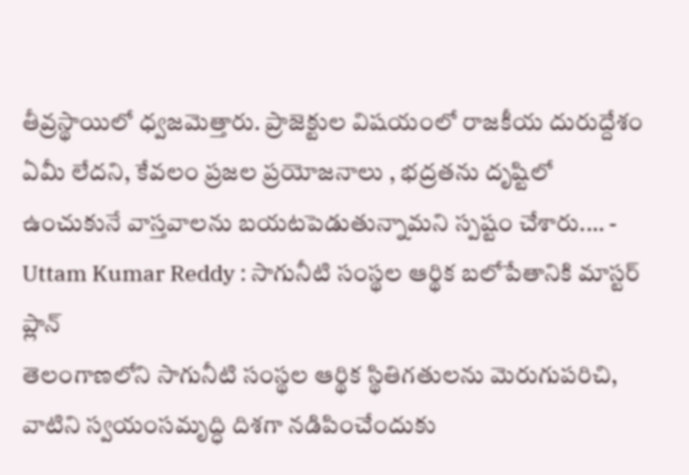తీవ్రస్థాయిలో ధ్వజమెత్తారు. ప్రాజెక్టుల విషయంలో రాజకీయ దురుద్దేశం ఏమీ లేదని, కేవలం ప్రజల ప్రయోజనాలు , భద్రతను దృష్టిలో ఉంచుకునే వాస్తవాలను బయటపెడుతున్నామని స్పష్టం చేశారు.… -
Uttam Kumar Reddy : సాగునీటి సంస్థల ఆర్థిక బలోపేతానికి మాస్టర్ ప్లాన్
తెలంగాణలోని సాగునీటి సంస్థల ఆర్థిక స్థితిగతులను మెరుగుపరిచి, వాటిని స్వయంసమృద్ధి దిశగా నడిపించేందుకు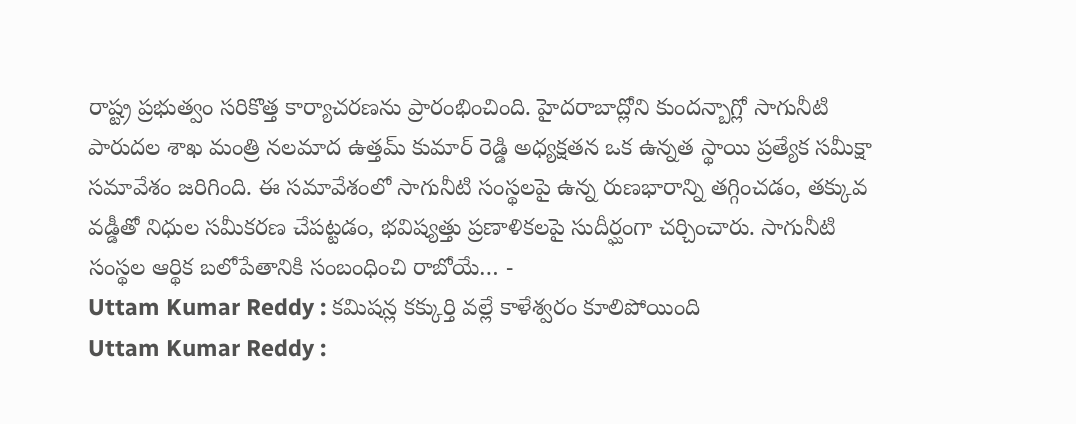రాష్ట్ర ప్రభుత్వం సరికొత్త కార్యాచరణను ప్రారంభించింది. హైదరాబాద్లోని కుందన్బాగ్లో సాగునీటి పారుదల శాఖ మంత్రి నలమాద ఉత్తమ్ కుమార్ రెడ్డి అధ్యక్షతన ఒక ఉన్నత స్థాయి ప్రత్యేక సమీక్షా సమావేశం జరిగింది. ఈ సమావేశంలో సాగునీటి సంస్థలపై ఉన్న రుణభారాన్ని తగ్గించడం, తక్కువ వడ్డీతో నిధుల సమీకరణ చేపట్టడం, భవిష్యత్తు ప్రణాళికలపై సుదీర్ఘంగా చర్చించారు. సాగునీటి సంస్థల ఆర్థిక బలోపేతానికి సంబంధించి రాబోయే… -
Uttam Kumar Reddy : కమిషన్ల కక్కుర్తి వల్లే కాళేశ్వరం కూలిపోయింది
Uttam Kumar Reddy :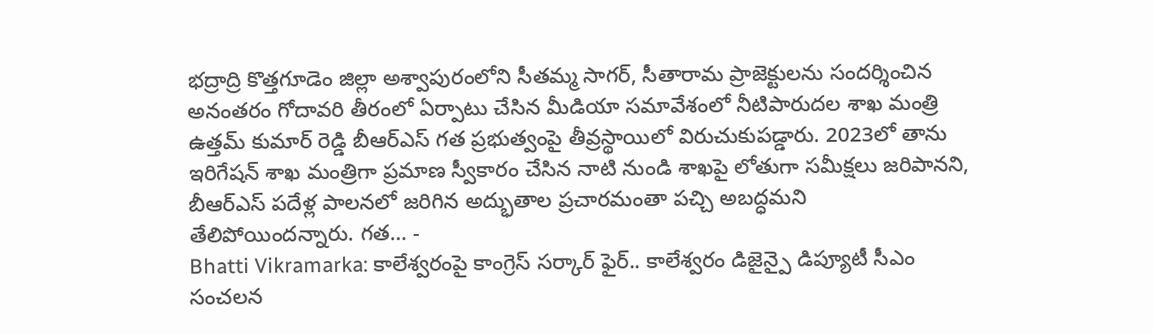భద్రాద్రి కొత్తగూడెం జిల్లా అశ్వాపురంలోని సీతమ్మ సాగర్, సీతారామ ప్రాజెక్టులను సందర్శించిన అనంతరం గోదావరి తీరంలో ఏర్పాటు చేసిన మీడియా సమావేశంలో నీటిపారుదల శాఖ మంత్రి ఉత్తమ్ కుమార్ రెడ్డి బీఆర్ఎస్ గత ప్రభుత్వంపై తీవ్రస్థాయిలో విరుచుకుపడ్డారు. 2023లో తాను ఇరిగేషన్ శాఖ మంత్రిగా ప్రమాణ స్వీకారం చేసిన నాటి నుండి శాఖపై లోతుగా సమీక్షలు జరిపానని, బీఆర్ఎస్ పదేళ్ల పాలనలో జరిగిన అద్భుతాల ప్రచారమంతా పచ్చి అబద్ధమని తేలిపోయిందన్నారు. గత… -
Bhatti Vikramarka: కాలేశ్వరంపై కాంగ్రెస్ సర్కార్ ఫైర్.. కాలేశ్వరం డిజైన్పై డిప్యూటీ సీఎం సంచలన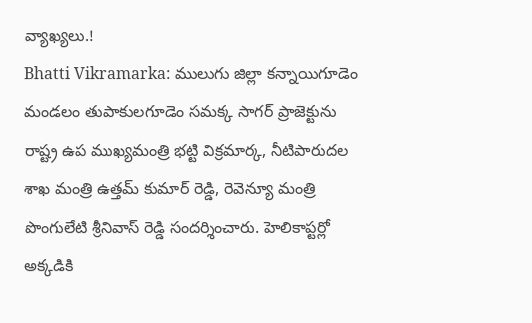వ్యాఖ్యలు.!
Bhatti Vikramarka: ములుగు జిల్లా కన్నాయిగూడెం మండలం తుపాకులగూడెం సమక్క సాగర్ ప్రాజెక్టును రాష్ట్ర ఉప ముఖ్యమంత్రి భట్టి విక్రమార్క, నీటిపారుదల శాఖ మంత్రి ఉత్తమ్ కుమార్ రెడ్డి, రెవెన్యూ మంత్రి పొంగులేటి శ్రీనివాస్ రెడ్డి సందర్శించారు. హెలికాప్టర్లో అక్కడికి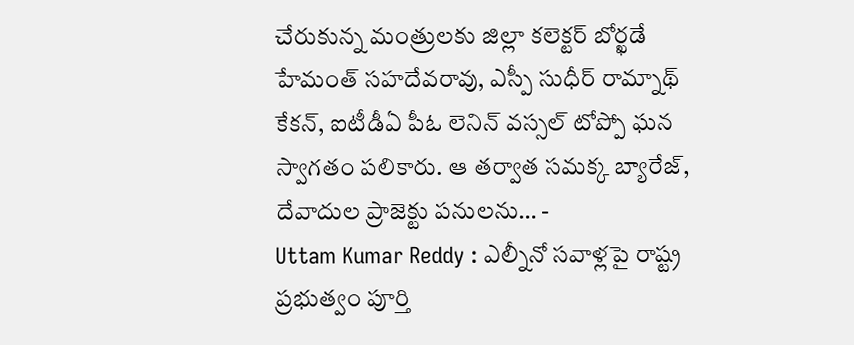చేరుకున్న మంత్రులకు జిల్లా కలెక్టర్ బోర్ఖడే హేమంత్ సహదేవరావు, ఎస్పీ సుధీర్ రామ్నాథ్ కేకన్, ఐటీడీఏ పీఓ లెనిన్ వస్సల్ టోప్పో ఘన స్వాగతం పలికారు. ఆ తర్వాత సమక్క బ్యారేజ్, దేవాదుల ప్రాజెక్టు పనులను… -
Uttam Kumar Reddy : ఎల్నీనో సవాళ్లపై రాష్ట్ర ప్రభుత్వం పూర్తి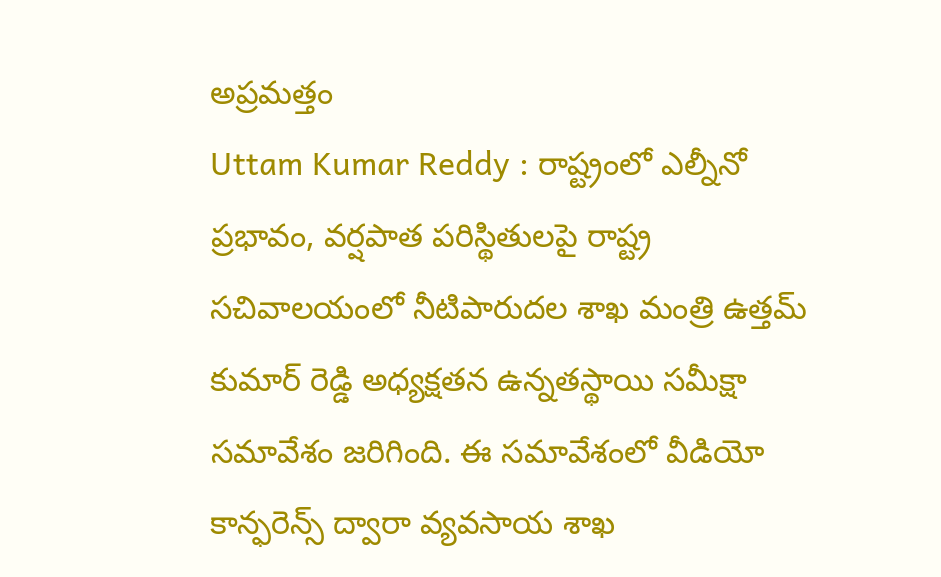అప్రమత్తం
Uttam Kumar Reddy : రాష్ట్రంలో ఎల్నీనో ప్రభావం, వర్షపాత పరిస్థితులపై రాష్ట్ర సచివాలయంలో నీటిపారుదల శాఖ మంత్రి ఉత్తమ్ కుమార్ రెడ్డి అధ్యక్షతన ఉన్నతస్థాయి సమీక్షా సమావేశం జరిగింది. ఈ సమావేశంలో వీడియో కాన్ఫరెన్స్ ద్వారా వ్యవసాయ శాఖ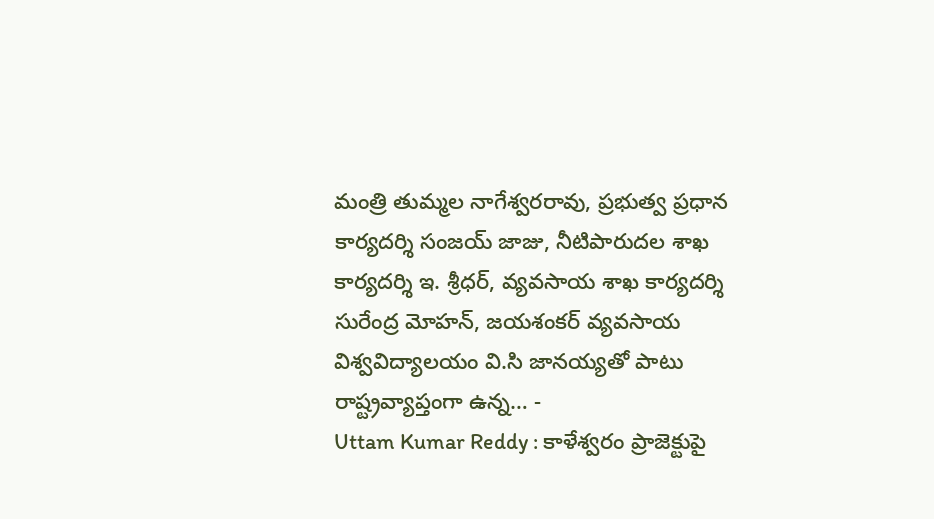మంత్రి తుమ్మల నాగేశ్వరరావు, ప్రభుత్వ ప్రధాన కార్యదర్శి సంజయ్ జాజు, నీటిపారుదల శాఖ కార్యదర్శి ఇ. శ్రీధర్, వ్యవసాయ శాఖ కార్యదర్శి సురేంద్ర మోహన్, జయశంకర్ వ్యవసాయ విశ్వవిద్యాలయం వి.సి జానయ్యతో పాటు రాష్ట్రవ్యాప్తంగా ఉన్న… -
Uttam Kumar Reddy : కాళేశ్వరం ప్రాజెక్టుపై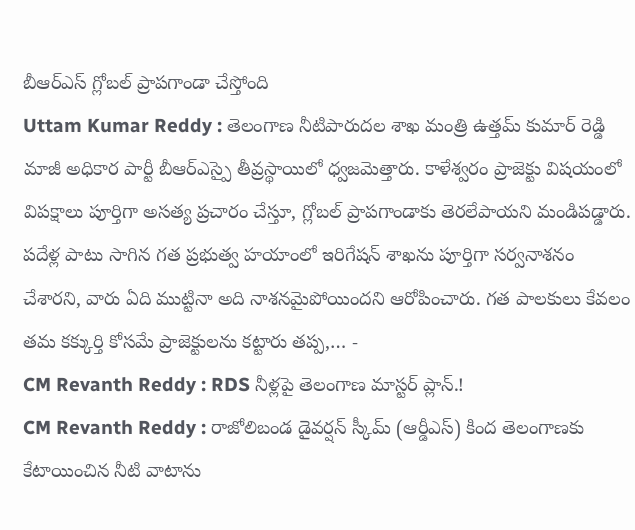బీఆర్ఎస్ గ్లోబల్ ప్రాపగాండా చేస్తోంది
Uttam Kumar Reddy : తెలంగాణ నీటిపారుదల శాఖ మంత్రి ఉత్తమ్ కుమార్ రెడ్డి మాజీ అధికార పార్టీ బీఆర్ఎస్పై తీవ్రస్థాయిలో ధ్వజమెత్తారు. కాళేశ్వరం ప్రాజెక్టు విషయంలో విపక్షాలు పూర్తిగా అసత్య ప్రచారం చేస్తూ, గ్లోబల్ ప్రాపగాండాకు తెరలేపాయని మండిపడ్డారు. పదేళ్ల పాటు సాగిన గత ప్రభుత్వ హయాంలో ఇరిగేషన్ శాఖను పూర్తిగా సర్వనాశనం చేశారని, వారు ఏది ముట్టినా అది నాశనమైపోయిందని ఆరోపించారు. గత పాలకులు కేవలం తమ కక్కుర్తి కోసమే ప్రాజెక్టులను కట్టారు తప్ప,… -
CM Revanth Reddy : RDS నీళ్లపై తెలంగాణ మాస్టర్ ప్లాన్.!
CM Revanth Reddy : రాజోలిబండ డైవర్షన్ స్కీమ్ (ఆర్డీఎస్) కింద తెలంగాణకు కేటాయించిన నీటి వాటాను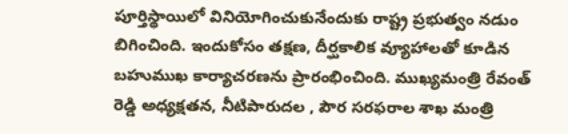పూర్తిస్థాయిలో వినియోగించుకునేందుకు రాష్ట్ర ప్రభుత్వం నడుం బిగించింది. ఇందుకోసం తక్షణ, దీర్ఘకాలిక వ్యూహాలతో కూడిన బహుముఖ కార్యాచరణను ప్రారంభించింది. ముఖ్యమంత్రి రేవంత్ రెడ్డి అధ్యక్షతన, నీటిపారుదల , పౌర సరఫరాల శాఖ మంత్రి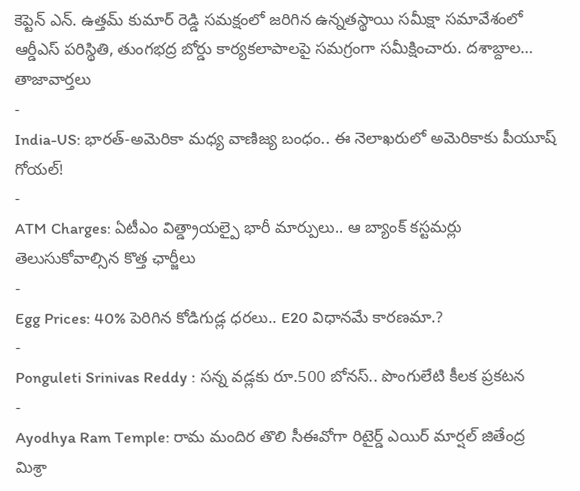కెప్టెన్ ఎన్. ఉత్తమ్ కుమార్ రెడ్డి సమక్షంలో జరిగిన ఉన్నతస్థాయి సమీక్షా సమావేశంలో ఆర్డీఎస్ పరిస్థితి, తుంగభద్ర బోర్డు కార్యకలాపాలపై సమగ్రంగా సమీక్షించారు. దశాబ్దాల…
తాజావార్తలు
-
India-US: భారత్-అమెరికా మధ్య వాణిజ్య బంధం.. ఈ నెలాఖరులో అమెరికాకు పీయూష్ గోయల్!
-
ATM Charges: ఏటీఎం విత్డ్రాయల్పై భారీ మార్పులు.. ఆ బ్యాంక్ కస్టమర్లు తెలుసుకోవాల్సిన కొత్త ఛార్జీలు
-
Egg Prices: 40% పెరిగిన కోడిగుడ్ల ధరలు.. E20 విధానమే కారణమా.?
-
Ponguleti Srinivas Reddy : సన్న వడ్లకు రూ.500 బోనస్.. పొంగులేటి కీలక ప్రకటన
-
Ayodhya Ram Temple: రామ మందిర తొలి సీఈవోగా రిటైర్డ్ ఎయిర్ మార్షల్ జితేంద్ర మిశ్రా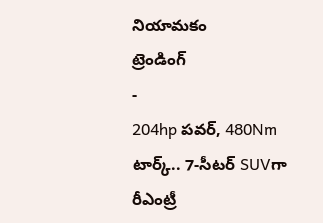నియామకం
ట్రెండింగ్
-
204hp పవర్, 480Nm టార్క్.. 7-సీటర్ SUVగా రీఎంట్రీ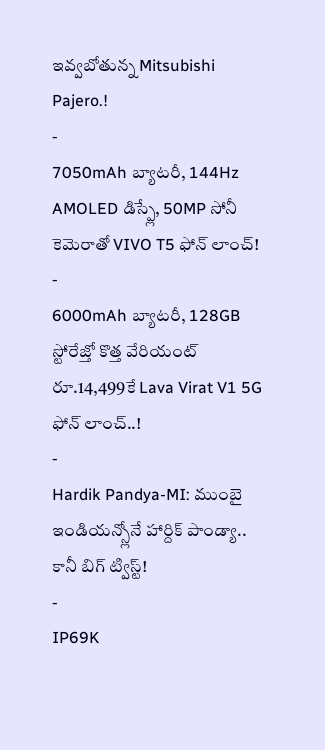ఇవ్వబోతున్న Mitsubishi Pajero.!
-
7050mAh బ్యాటరీ, 144Hz AMOLED డిస్ప్లే, 50MP సోనీ కెమెరాతో VIVO T5 ఫోన్ లాంచ్!
-
6000mAh బ్యాటరీ, 128GB స్టోరేజ్తో కొత్త వేరియంట్ రూ.14,499కే Lava Virat V1 5G ఫోన్ లాంచ్..!
-
Hardik Pandya-MI: ముంబై ఇండియన్స్లోనే హార్దిక్ పాండ్యా.. కానీ బిగ్ ట్విస్ట్!
-
IP69K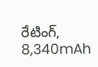రేటింగ్, 8,340mAh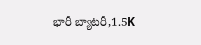భారీ బ్యాటరీ,1.5K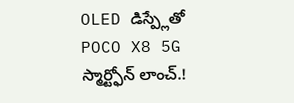OLED డిస్ప్లేతో POCO X8 5G స్మార్ట్ఫోన్ లాంచ్.!